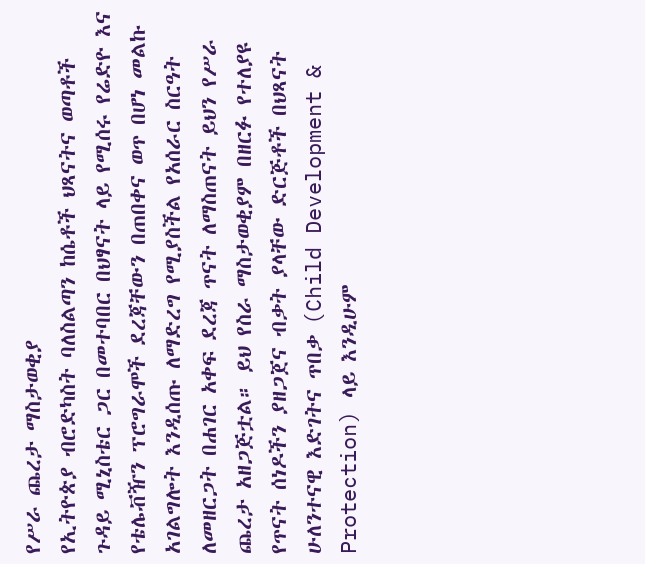የሥራ ጨረታ ማስታወቂያ
የኢትዮጵያ ብሮድካስት ባለስልጣን ከሴቶች ህጻናትና ወጣቶች ጉዳይ ሚኒስቴር ጋር በመተባበር በህፃናት ላይ የሚሰሩ የሬድዮ እና የቴሌቭዥን ፕሮግራሞች ደረጃቸውን በጠበቀና ወጥ በሆነ መልኩ አገልግሎት እንዲሰጡ ለማድረግ የሚያስችል የአሰራር ስርዓት ለመዘርጋት በሐገር አቀፍ ደረጃ ጥናት ለማስጠናት ይህን የሥራ ጨረታ አዘጋጅቷል። ይህ የስራ ማስታወቂያም በዘርፉ የተለያዩ የጥናት ሰነዶችን ያዘጋጀና ብቃት ያላቸው ድርጅቶች በህጻናት ሁለንተናዊ እድገትና ጥበቃ (Child Development & Protection) ላይ እንዲሁም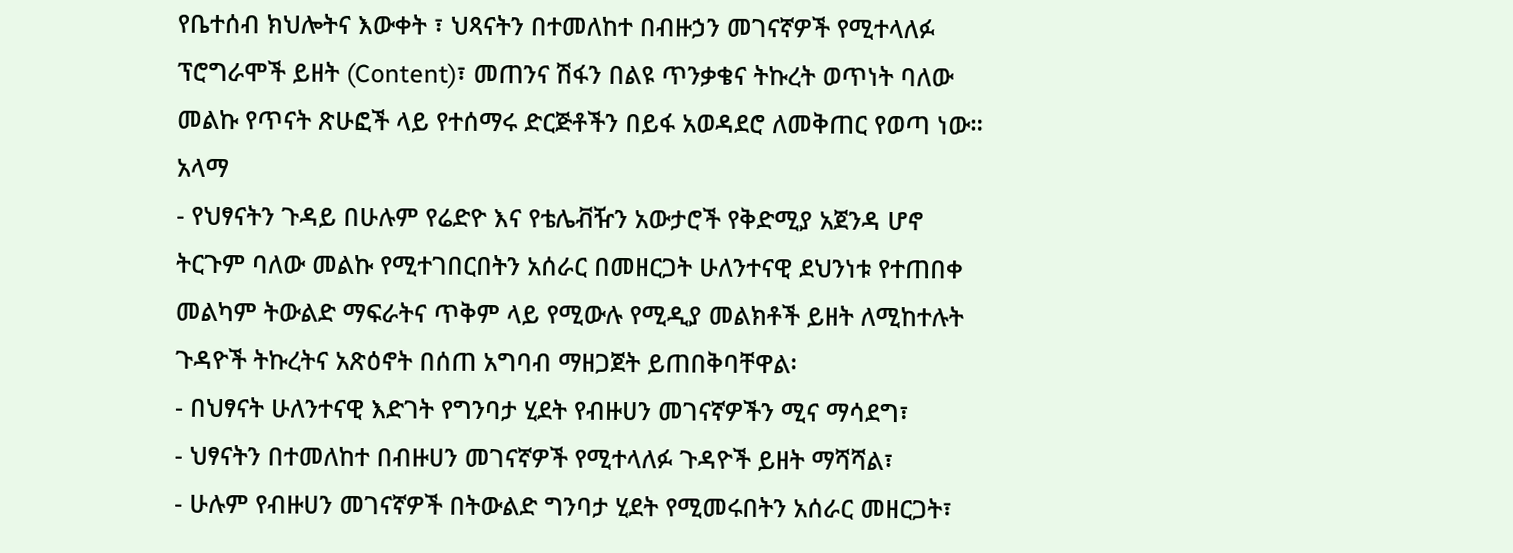የቤተሰብ ክህሎትና እውቀት ፣ ህጻናትን በተመለከተ በብዙኃን መገናኛዎች የሚተላለፉ ፕሮግራሞች ይዘት (Content)፣ መጠንና ሽፋን በልዩ ጥንቃቄና ትኩረት ወጥነት ባለው መልኩ የጥናት ጽሁፎች ላይ የተሰማሩ ድርጅቶችን በይፋ አወዳደሮ ለመቅጠር የወጣ ነው።
አላማ
- የህፃናትን ጉዳይ በሁሉም የሬድዮ እና የቴሌቭዥን አውታሮች የቅድሚያ አጀንዳ ሆኖ ትርጉም ባለው መልኩ የሚተገበርበትን አሰራር በመዘርጋት ሁለንተናዊ ደህንነቱ የተጠበቀ መልካም ትውልድ ማፍራትና ጥቅም ላይ የሚውሉ የሚዲያ መልክቶች ይዘት ለሚከተሉት ጉዳዮች ትኩረትና አጽዕኖት በሰጠ አግባብ ማዘጋጀት ይጠበቅባቸዋል፡
- በህፃናት ሁለንተናዊ እድገት የግንባታ ሂደት የብዙሀን መገናኛዎችን ሚና ማሳደግ፣
- ህፃናትን በተመለከተ በብዙሀን መገናኛዎች የሚተላለፉ ጉዳዮች ይዘት ማሻሻል፣
- ሁሉም የብዙሀን መገናኛዎች በትውልድ ግንባታ ሂደት የሚመሩበትን አሰራር መዘርጋት፣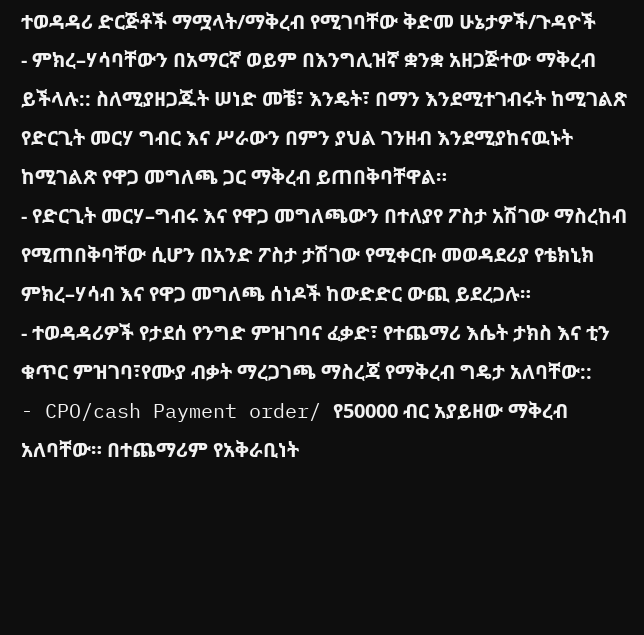ተወዳዳሪ ድርጅቶች ማሟላት/ማቅረብ የሚገባቸው ቅድመ ሁኔታዎች/ጉዳዮች
- ምክረ–ሃሳባቸውን በአማርኛ ወይም በእንግሊዝኛ ቋንቋ አዘጋጅተው ማቅረብ ይችላሉ:: ስለሚያዘጋጁት ሠነድ መቼ፣ እንዴት፣ በማን እንደሚተገብሩት ከሚገልጽ የድርጊት መርሃ ግብር እና ሥራውን በምን ያህል ገንዘብ እንደሚያከናዉኑት ከሚገልጽ የዋጋ መግለጫ ጋር ማቅረብ ይጠበቅባቸዋል።
- የድርጊት መርሃ–ግብሩ እና የዋጋ መግለጫውን በተለያየ ፖስታ አሽገው ማስረከብ የሚጠበቅባቸው ሲሆን በአንድ ፖስታ ታሽገው የሚቀርቡ መወዳደሪያ የቴክኒክ ምክረ–ሃሳብ እና የዋጋ መግለጫ ሰነዶች ከውድድር ውጪ ይደረጋሉ።
- ተወዳዳሪዎች የታደሰ የንግድ ምዝገባና ፈቃድ፣ የተጨማሪ እሴት ታክስ እና ቲን ቁጥር ምዝገባ፣የሙያ ብቃት ማረጋገጫ ማስረጃ የማቅረብ ግዴታ አለባቸው::
- CPO/cash Payment order/ የ50000 ብር አያይዘው ማቅረብ አለባቸው። በተጨማሪም የአቅራቢነት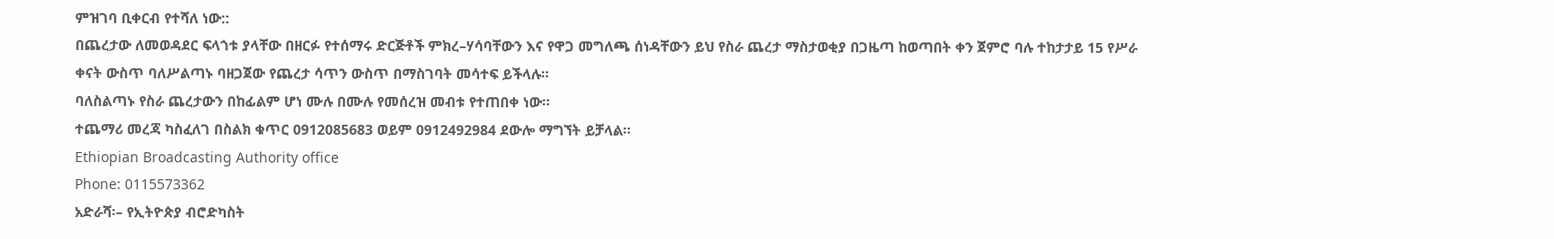ምዝገባ ቢቀርብ የተሻለ ነው::
በጨረታው ለመወዳደር ፍላጎቱ ያላቸው በዘርፉ የተሰማሩ ድርጅቶች ምክረ–ሃሳባቸውን እና የዋጋ መግለጫ ሰነዳቸውን ይህ የስራ ጨረታ ማስታወቂያ በጋዜጣ ከወጣበት ቀን ጀምሮ ባሉ ተከታታይ 15 የሥራ ቀናት ውስጥ ባለሥልጣኑ ባዘጋጀው የጨረታ ሳጥን ውስጥ በማስገባት መሳተፍ ይችላሉ።
ባለስልጣኑ የስራ ጨረታውን በከፊልም ሆነ ሙሉ በሙሉ የመሰረዝ መብቱ የተጠበቀ ነው።
ተጨማሪ መረጃ ካስፈለገ በስልክ ቁጥር 0912085683 ወይም 0912492984 ደውሎ ማግኘት ይቻላል።
Ethiopian Broadcasting Authority office
Phone: 0115573362
አድራሻ፡– የኢትዮጵያ ብሮድካስት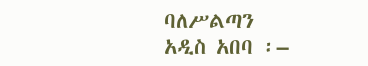ባለሥልጣን
አዲስ አበባ ፡–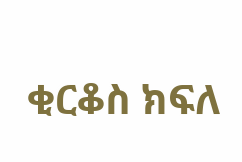ቂርቆስ ክፍለ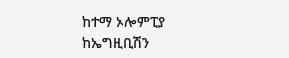ከተማ ኦሎምፒያ ከኤግዚቢሽን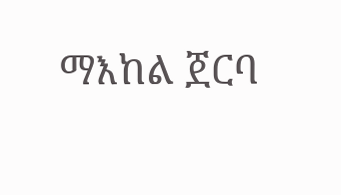ማእከል ጀርባ